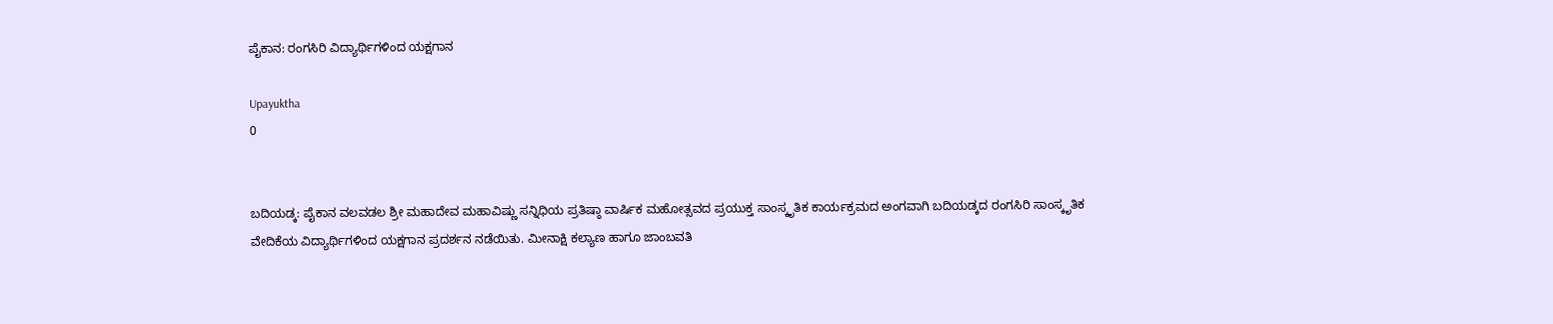ಪೈಕಾನ: ರಂಗಸಿರಿ ವಿದ್ಯಾರ್ಥಿಗಳಿಂದ ಯಕ್ಷಗಾನ

Upayuktha
0


ಬದಿಯಡ್ಕ: ಪೈಕಾನ ವಲವಡಲ ಶ್ರೀ ಮಹಾದೇವ ಮಹಾವಿಷ್ಣು ಸನ್ನಿಧಿಯ ಪ್ರತಿಷ್ಠಾ ವಾರ್ಷಿಕ ಮಹೋತ್ಸವದ ಪ್ರಯುಕ್ತ ಸಾಂಸ್ಕೃತಿಕ ಕಾರ್ಯಕ್ರಮದ ಅಂಗವಾಗಿ ಬದಿಯಡ್ಕದ ರಂಗಸಿರಿ ಸಾಂಸ್ಕೃತಿಕ ವೇದಿಕೆಯ ವಿದ್ಯಾರ್ಥಿಗಳಿಂದ ಯಕ್ಷಗಾನ ಪ್ರದರ್ಶನ ನಡೆಯಿತು. ಮೀನಾಕ್ಷಿ ಕಲ್ಯಾಣ ಹಾಗೂ ಜಾಂಬವತಿ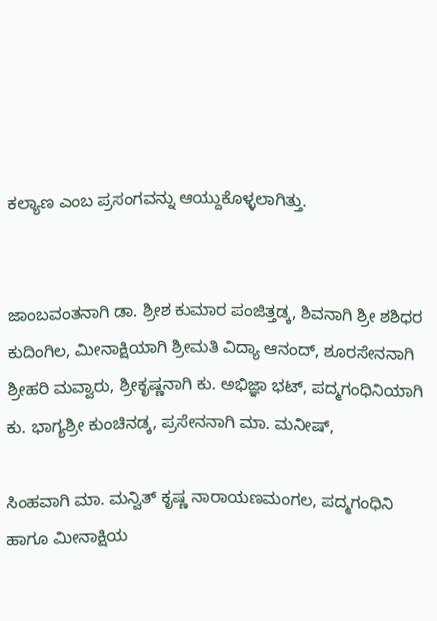ಕಲ್ಯಾಣ ಎಂಬ ಪ್ರಸಂಗವನ್ನು ಆಯ್ದುಕೊಳ್ಳಲಾಗಿತ್ತು.


ಜಾಂಬವಂತನಾಗಿ ಡಾ. ಶ್ರೀಶ ಕುಮಾರ ಪಂಜಿತ್ತಡ್ಕ, ಶಿವನಾಗಿ ಶ್ರೀ ಶಶಿಧರ ಕುದಿಂಗಿಲ, ಮೀನಾಕ್ಷಿಯಾಗಿ ಶ್ರೀಮತಿ ವಿದ್ಯಾ ಆನಂದ್, ಶೂರಸೇನನಾಗಿ ಶ್ರೀಹರಿ ಮವ್ವಾರು, ಶ್ರೀಕೃಷ್ಣನಾಗಿ ಕು. ಅಭಿಜ್ಞಾ ಭಟ್, ಪದ್ಮಗಂಧಿನಿಯಾಗಿ ಕು. ಭಾಗ್ಯಶ್ರೀ ಕುಂಚಿನಡ್ಕ, ಪ್ರಸೇನನಾಗಿ ಮಾ. ಮನೀಷ್,

ಸಿಂಹವಾಗಿ ಮಾ. ಮನ್ವಿತ್ ಕೃಷ್ಣ ನಾರಾಯಣಮಂಗಲ, ಪದ್ಮಗಂಧಿನಿ ಹಾಗೂ ಮೀನಾಕ್ಷಿಯ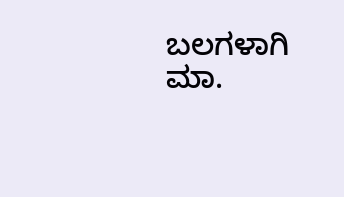ಬಲಗಳಾಗಿ ಮಾ.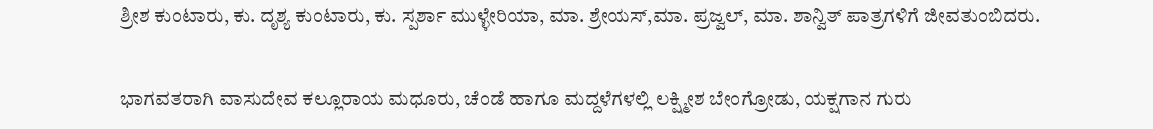ಶ್ರೀಶ ಕುಂಟಾರು, ಕು. ದೃಶ್ಯ ಕುಂಟಾರು, ಕು. ಸ್ಪರ್ಶಾ ಮುಳ್ಳೇರಿಯಾ, ಮಾ. ಶ್ರೇಯಸ್,ಮಾ. ಪ್ರಜ್ವಲ್, ಮಾ. ಶಾನ್ವಿತ್ ಪಾತ್ರಗಳಿಗೆ ಜೀವತುಂಬಿದರು.


ಭಾಗವತರಾಗಿ ವಾಸುದೇವ ಕಲ್ಲೂರಾಯ ಮಧೂರು, ಚೆಂಡೆ ಹಾಗೂ ಮದ್ದಳೆಗಳಲ್ಲಿ ಲಕ್ಷ್ಮೀಶ ಬೇಂಗ್ರೋಡು, ಯಕ್ಷಗಾನ ಗುರು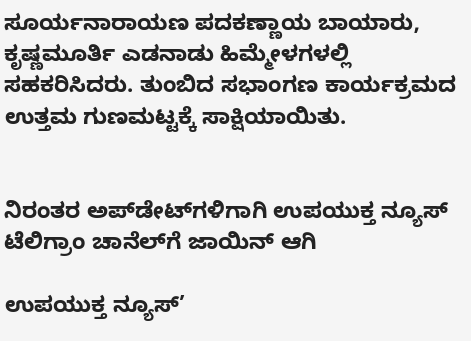ಸೂರ್ಯನಾರಾಯಣ ಪದಕಣ್ಣಾಯ ಬಾಯಾರು, ಕೃಷ್ಣಮೂರ್ತಿ ಎಡನಾಡು ಹಿಮ್ಮೇಳಗಳಲ್ಲಿ ಸಹಕರಿಸಿದರು. ತುಂಬಿದ ಸಭಾಂಗಣ ಕಾರ್ಯಕ್ರಮದ ಉತ್ತಮ ಗುಣಮಟ್ಟಕ್ಕೆ ಸಾಕ್ಷಿಯಾಯಿತು.


ನಿರಂತರ ಅಪ್‌ಡೇಟ್‌ಗಳಿಗಾಗಿ ಉಪಯುಕ್ತ ನ್ಯೂಸ್‌ ಟೆಲಿಗ್ರಾಂ ಚಾನೆಲ್‌ಗೆ ಜಾಯಿನ್‌ ಆಗಿ

ಉಪಯುಕ್ತ ನ್ಯೂಸ್‌’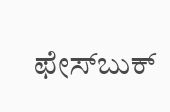ಫೇಸ್‌ಬುಕ್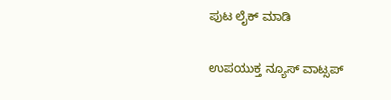ಪುಟ ಲೈಕ್ ಮಾಡಿ

ಉಪಯುಕ್ತ ನ್ಯೂಸ್‌ ವಾಟ್ಸಪ್‌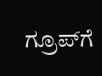ಗ್ರೂಪ್‌ಗೆ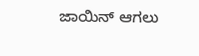ಜಾಯಿನ್ ಆಗಲು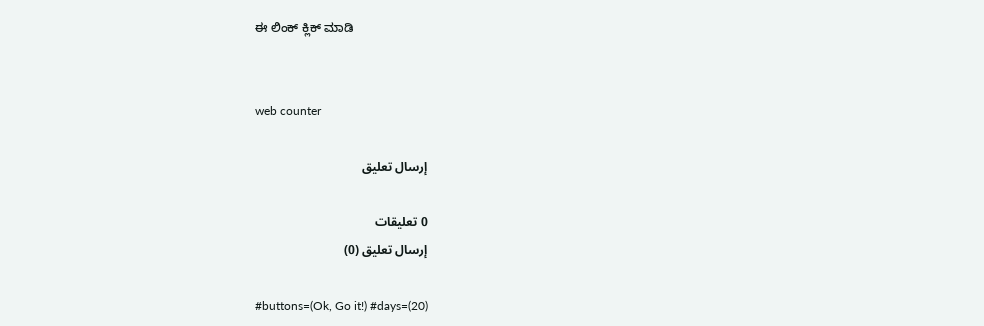ಈ ಲಿಂಕ್ ಕ್ಲಿಕ್ ಮಾಡಿ


web counter

إرسال تعليق

0 تعليقات
إرسال تعليق (0)

#buttons=(Ok, Go it!) #days=(20)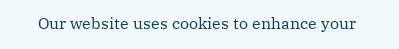Our website uses cookies to enhance your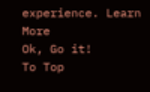experience. Learn More
Ok, Go it!
To Top